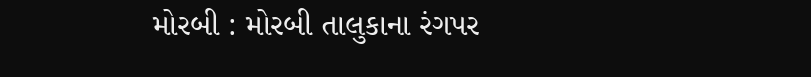મોરબી : મોરબી તાલુકાના રંગપર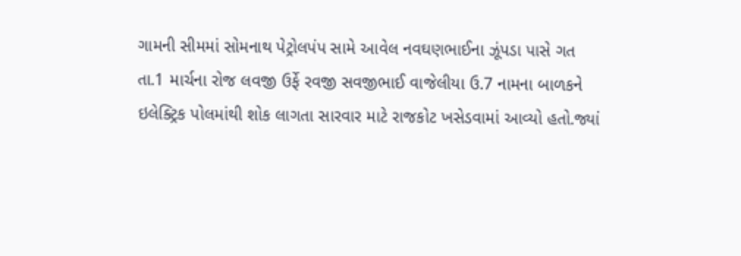ગામની સીમમાં સોમનાથ પેટ્રોલપંપ સામે આવેલ નવઘણભાઈના ઝૂંપડા પાસે ગત તા.1 માર્ચના રોજ લવજી ઉર્ફે રવજી સવજીભાઈ વાજેલીયા ઉ.7 નામના બાળકને ઇલેક્ટ્રિક પોલમાંથી શોક લાગતા સારવાર માટે રાજકોટ ખસેડવામાં આવ્યો હતો.જ્યાં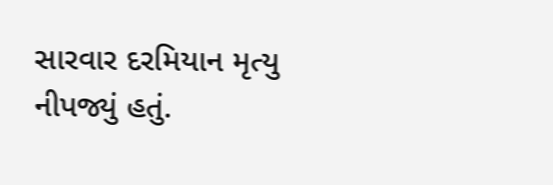સારવાર દરમિયાન મૃત્યુ નીપજ્યું હતું.